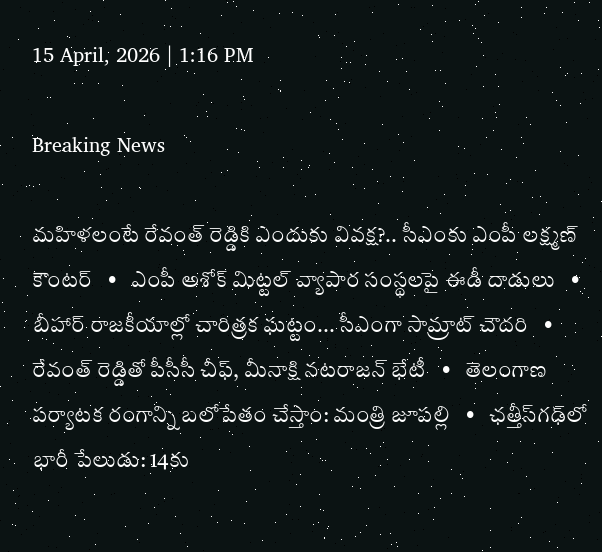15 April, 2026 | 1:16 PM

Breaking News

మహిళలంటే రేవంత్ రెడ్డికి ఎందుకు వివక్ష?.. సీఎంకు ఎంపీ లక్ష్మణ్ కౌంటర్   •   ఎంపీ అశోక్ మిట్టల్‌ వ్యాపార సంస్థలపై ఈడీ దాడులు   •   బీహార్ రాజకీయాల్లో చారిత్రక ఘట్టం... సీఎంగా సామ్రాట్‌ చౌదరి   •   రేవంత్‌ రెడ్డితో పీసీసీ చీఫ్, మీనాక్షి నటరాజన్ భేటీ   •   తెలంగాణ పర్యాటక రంగాన్ని బలోపేతం చేస్తాం: మంత్రి జూపల్లి   •   ఛత్తీస్‌గఢ్‌లో భారీ పేలుడు: 14కు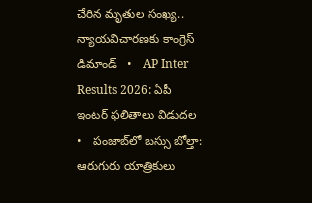చేరిన మృతుల సంఖ్య.. న్యాయవిచారణకు కాంగ్రెస్ డిమాండ్   •   AP Inter Results 2026: ఏపీ ఇంటర్ ఫలితాలు విడుదల   •   పంజాబ్‌లో బస్సు బోల్తా: ఆరుగురు యాత్రికులు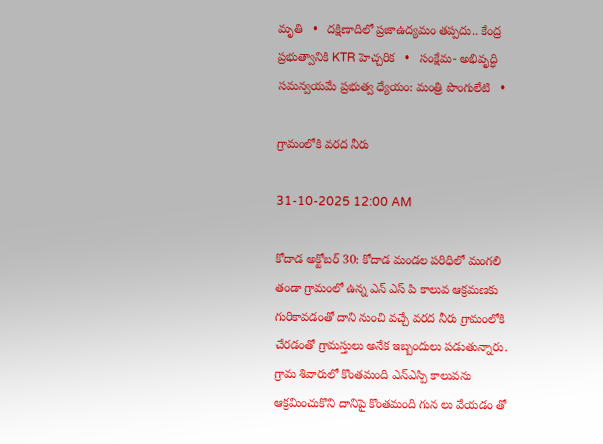మృతి   •   దక్షిణాదిలో ప్రజాఉద్యమం తప్పదు.. కేంద్ర ప్రభుత్వానికి KTR హెచ్చరిక   •   సంక్షేమ- అభివృద్ధి సమన్వయమే ప్రభుత్వ ధ్యేయం: మంత్రి పొంగులేటి   •

గ్రామంలోకి వరద నీరు

31-10-2025 12:00 AM

కోదాడ అక్టోబర్ 30: కోదాడ మండల పరిధిలో మంగలి తండా గ్రామంలో ఉన్న ఎన్ ఎస్ పి కాలువ ఆక్రమణకు గురికావడంతో దాని నుంచి వచ్చే వరద నీరు గ్రామంలోకి చేరడంతో గ్రామస్తులు అనేక ఇబ్బందులు పడుతున్నారు. గ్రామ శివారులో కొంతమంది ఎన్‌ఎస్పి కాలువను ఆక్రమించుకొని దానిపై కొంతమంది గున లు వేయడం తో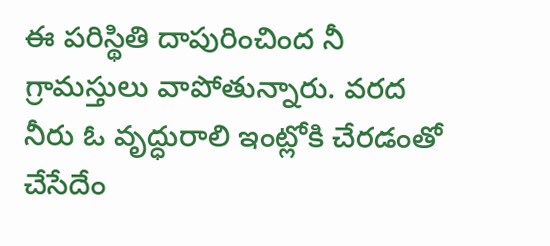ఈ పరిస్థితి దాపురించింద నీ గ్రామస్తులు వాపోతున్నారు. వరద నీరు ఓ వృద్ధురాలి ఇంట్లోకి చేరడంతో చేసేదేం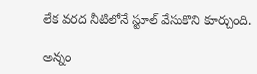లేక వరద నీటిలోనే స్టూల్ వేసుకొని కూర్చుంది.

అన్నం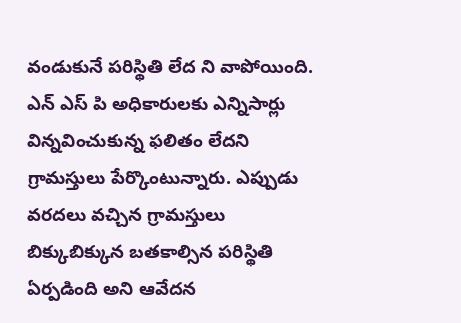వండుకునే పరిస్థితి లేద ని వాపోయింది. ఎన్ ఎస్ పి అధికారులకు ఎన్నిసార్లు విన్నవించుకున్న ఫలితం లేదని గ్రామస్తులు పేర్కొంటున్నారు. ఎప్పుడు వరదలు వచ్చిన గ్రామస్తులు బిక్కుబిక్కున బతకాల్సిన పరిస్థితి ఏర్పడింది అని ఆవేదన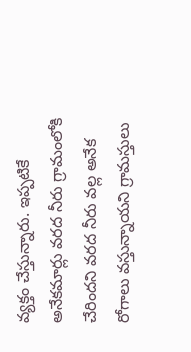వ్యక్తం చేస్తున్నారు. ఇప్పటికే అనేకమార్లు వరద నీరు గ్రామంలోకి చేరిందని వరద నీరు వల్ల అనేక రోగాలు వస్తున్నాయని గ్రామస్తులు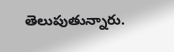తెలుపుతున్నారు.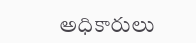అధికారులు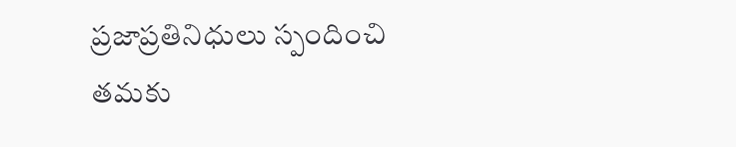ప్రజాప్రతినిధులు స్పందించి తమకు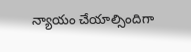న్యాయం చేయాల్సిందిగా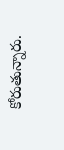కోరుతున్నారు.